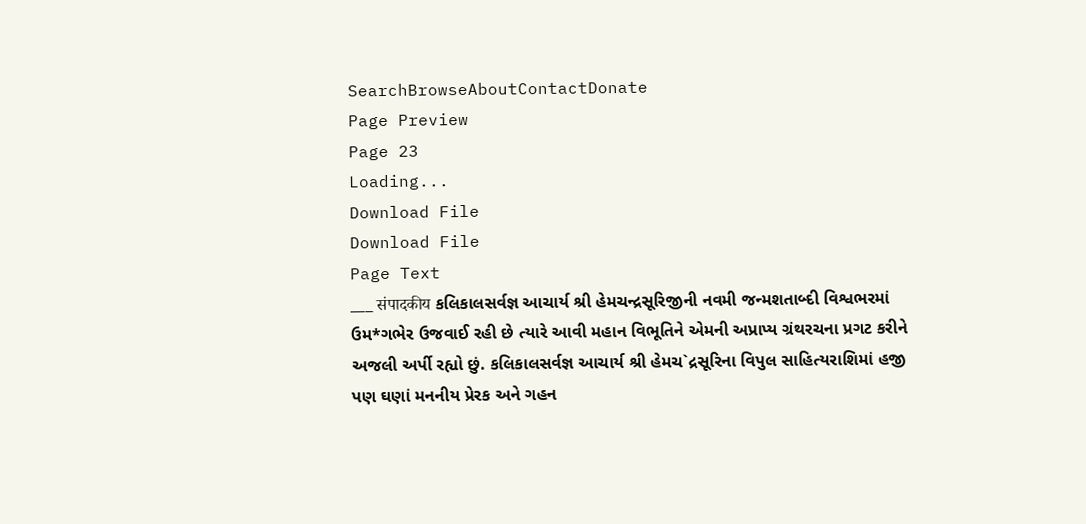SearchBrowseAboutContactDonate
Page Preview
Page 23
Loading...
Download File
Download File
Page Text
___ संपादकीय કલિકાલસર્વજ્ઞ આચાર્ય શ્રી હેમચન્દ્રસૂરિજીની નવમી જન્મશતાબ્દી વિશ્વભરમાં ઉમ*ગભેર ઉજવાઈ રહી છે ત્યારે આવી મહાન વિભૂતિને એમની અપ્રાપ્ય ગ્રંથરચના પ્રગટ કરીને અજલી અર્પી રહ્યો છું. કલિકાલસર્વજ્ઞ આચાર્ય શ્રી હેમચ`દ્રસૂરિના વિપુલ સાહિત્યરાશિમાં હજી પણ ઘણાં મનનીય પ્રેરક અને ગહન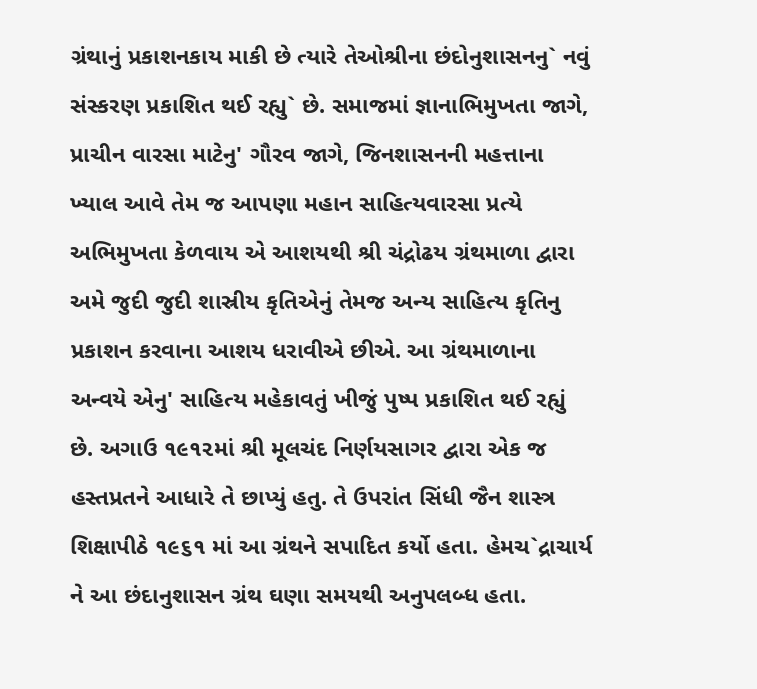ગ્રંથાનું પ્રકાશનકાય માકી છે ત્યારે તેઓશ્રીના છંદોનુશાસનનુ` નવું સંસ્કરણ પ્રકાશિત થઈ રહ્યુ` છે. સમાજમાં જ્ઞાનાભિમુખતા જાગે, પ્રાચીન વારસા માટેનુ' ગૌરવ જાગે, જિનશાસનની મહત્તાના ખ્યાલ આવે તેમ જ આપણા મહાન સાહિત્યવારસા પ્રત્યે અભિમુખતા કેળવાય એ આશયથી શ્રી ચંદ્રોઢય ગ્રંથમાળા દ્વારા અમે જુદી જુદી શાસ્રીય કૃતિએનું તેમજ અન્ય સાહિત્ય કૃતિનુ પ્રકાશન કરવાના આશય ધરાવીએ છીએ. આ ગ્રંથમાળાના અન્વયે એનુ' સાહિત્ય મહેકાવતું ખીજું પુષ્પ પ્રકાશિત થઈ રહ્યું છે. અગાઉ ૧૯૧૨માં શ્રી મૂલચંદ નિર્ણયસાગર દ્વારા એક જ હસ્તપ્રતને આધારે તે છાપ્યું હતુ. તે ઉપરાંત સિંધી જૈન શાસ્ત્ર શિક્ષાપીઠે ૧૯૬૧ માં આ ગ્રંથને સપાદિત કર્યો હતા. હેમચ`દ્રાચાર્ય ને આ છંદાનુશાસન ગ્રંથ ઘણા સમયથી અનુપલબ્ધ હતા.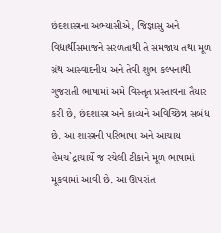છંદશાસ્ત્રના અભ્યાસીએ, જિજ્ઞાસુ અને વિદ્યાર્થીસમાજને સરળતાથી તે સમજાય તથા મૂળ ગ્રંથ આસ્વાદનીય અને તેવી શુભ કલ્પનાથી ગુજરાતી ભાષામાં અમે વિસ્તૃત પ્રસ્તાવના તૈયાર કરી છે, છંદશાસ્ત્ર અને કાવ્યને અવિચ્છિન્ન સબંધ છે. આ શાસ્ત્રની પરિભાષા અને આચાય હેમચ`દ્રાચાર્યે જ રચેલી ટીકાને મૂળ ભાષામાં મૂકવામાં આવી છે. આ ઊપરાંત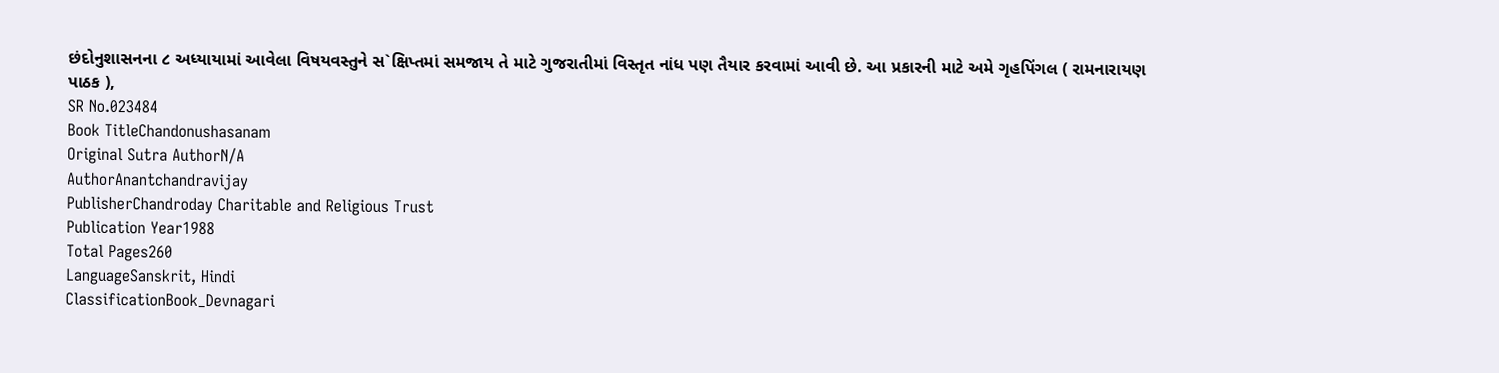છંદોનુશાસનના ૮ અધ્યાયામાં આવેલા વિષયવસ્તુને સ`ક્ષિપ્તમાં સમજાય તે માટે ગુજરાતીમાં વિસ્તૃત નાંધ પણ તૈયાર કરવામાં આવી છે. આ પ્રકારની માટે અમે ગૃહપિંગલ ( રામનારાયણ પાઠક ),
SR No.023484
Book TitleChandonushasanam
Original Sutra AuthorN/A
AuthorAnantchandravijay
PublisherChandroday Charitable and Religious Trust
Publication Year1988
Total Pages260
LanguageSanskrit, Hindi
ClassificationBook_Devnagari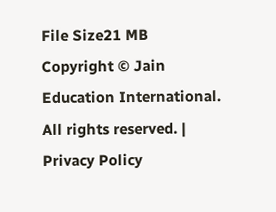File Size21 MB
Copyright © Jain Education International. All rights reserved. | Privacy Policy